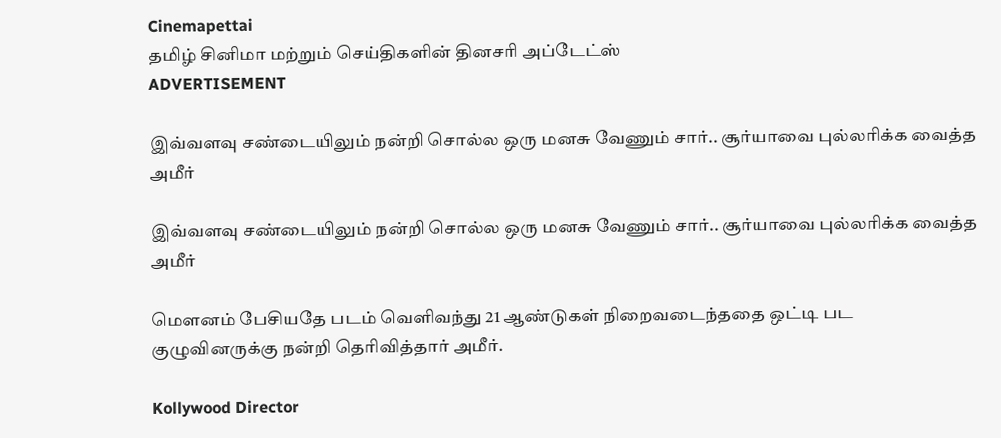Cinemapettai
தமிழ் சினிமா மற்றும் செய்திகளின் தினசரி அப்டேட்ஸ்
ADVERTISEMENT

இவ்வளவு சண்டையிலும் நன்றி சொல்ல ஒரு மனசு வேணும் சார்.. சூர்யாவை புல்லரிக்க வைத்த அமீர்

இவ்வளவு சண்டையிலும் நன்றி சொல்ல ஒரு மனசு வேணும் சார்.. சூர்யாவை புல்லரிக்க வைத்த அமீர்

மௌனம் பேசியதே படம் வெளிவந்து 21 ஆண்டுகள் நிறைவடைந்ததை ஒட்டி பட குழுவினருக்கு நன்றி தெரிவித்தார் அமீர்.

Kollywood Director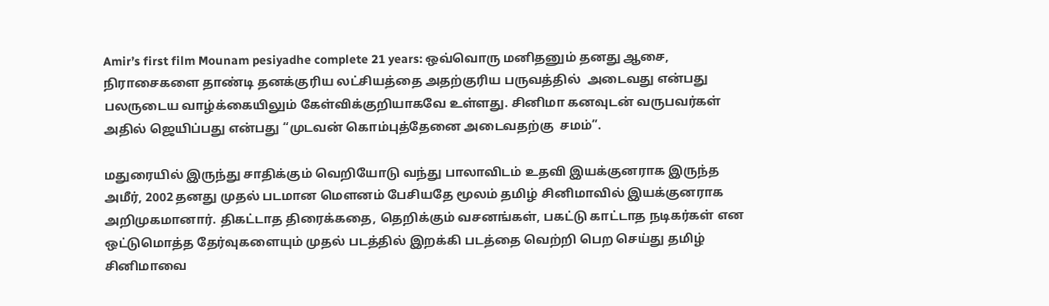Amir’s first film Mounam pesiyadhe complete 21 years: ஒவ்வொரு மனிதனும் தனது ஆசை, நிராசைகளை தாண்டி தனக்குரிய லட்சியத்தை அதற்குரிய பருவத்தில்  அடைவது என்பது பலருடைய வாழ்க்கையிலும் கேள்விக்குறியாகவே உள்ளது. சினிமா கனவுடன் வருபவர்கள் அதில் ஜெயிப்பது என்பது “முடவன் கொம்புத்தேனை அடைவதற்கு  சமம்”.

மதுரையில் இருந்து சாதிக்கும் வெறியோடு வந்து பாலாவிடம் உதவி இயக்குனராக இருந்த அமீர், 2002 தனது முதல் படமான மௌனம் பேசியதே மூலம் தமிழ் சினிமாவில் இயக்குனராக அறிமுகமானார். திகட்டாத திரைக்கதை, தெறிக்கும் வசனங்கள், பகட்டு காட்டாத நடிகர்கள் என ஒட்டுமொத்த தேர்வுகளையும் முதல் படத்தில் இறக்கி படத்தை வெற்றி பெற செய்து தமிழ் சினிமாவை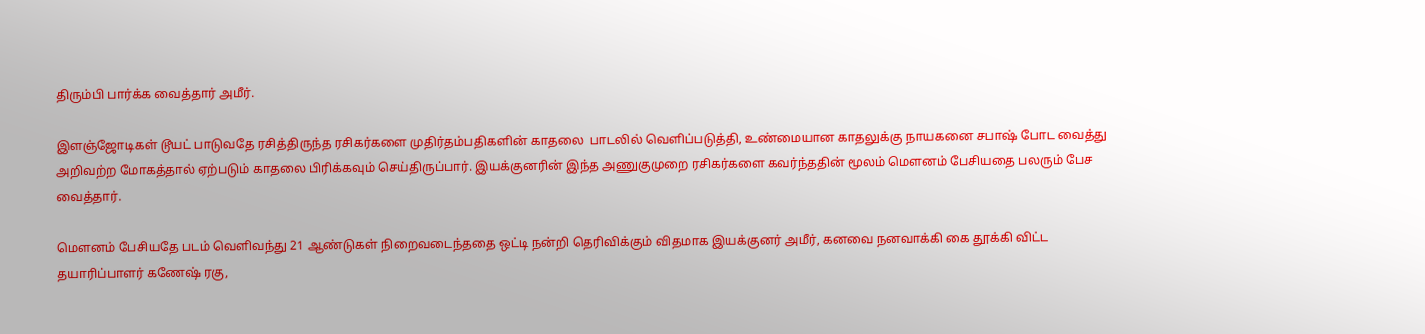திரும்பி பார்க்க வைத்தார் அமீர்.

இளஞ்ஜோடிகள் டூயட் பாடுவதே ரசித்திருந்த ரசிகர்களை முதிர்தம்பதிகளின் காதலை  பாடலில் வெளிப்படுத்தி, உண்மையான காதலுக்கு நாயகனை சபாஷ் போட வைத்து அறிவற்ற மோகத்தால் ஏற்படும் காதலை பிரிக்கவும் செய்திருப்பார். இயக்குனரின் இந்த அணுகுமுறை ரசிகர்களை கவர்ந்ததின் மூலம் மௌனம் பேசியதை பலரும் பேச வைத்தார்.

மௌனம் பேசியதே படம் வெளிவந்து 21 ஆண்டுகள் நிறைவடைந்ததை ஒட்டி நன்றி தெரிவிக்கும் விதமாக இயக்குனர் அமீர், கனவை நனவாக்கி கை தூக்கி விட்ட தயாரிப்பாளர் கணேஷ் ரகு,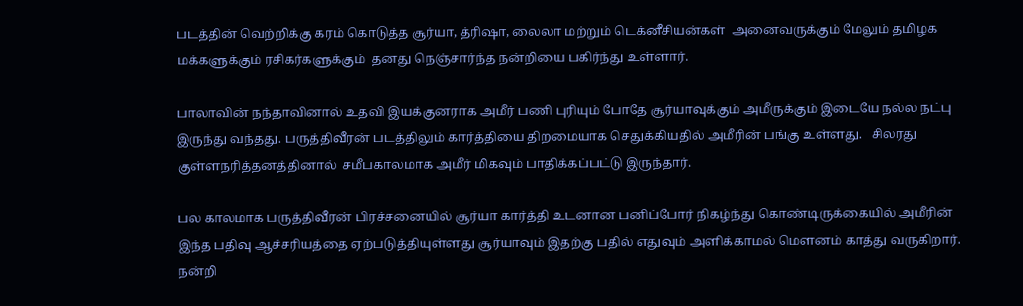படத்தின் வெற்றிக்கு கரம் கொடுத்த சூர்யா, த்ரிஷா, லைலா மற்றும் டெக்னீசியன்கள்  அனைவருக்கும் மேலும் தமிழக மக்களுக்கும் ரசிகர்களுக்கும்  தனது நெஞ்சார்ந்த நன்றியை பகிர்ந்து உள்ளார்.

பாலாவின் நந்தாவினால் உதவி இயக்குனராக அமீர் பணி புரியும் போதே சூர்யாவுக்கும் அமீருக்கும் இடையே நல்ல நட்பு இருந்து வந்தது. பருத்திவீரன் படத்திலும் கார்த்தியை திறமையாக செதுக்கியதில் அமீரின் பங்கு உள்ளது.   சிலரது குள்ளநரித்தனத்தினால்  சமீபகாலமாக அமீர் மிகவும் பாதிக்கப்பட்டு இருந்தார்.

பல காலமாக பருத்திவீரன் பிரச்சனையில் சூர்யா கார்த்தி உடனான பனிப்போர் நிகழ்ந்து கொண்டிருக்கையில் அமீரின் இந்த பதிவு ஆச்சரியத்தை ஏற்படுத்தியுள்ளது சூர்யாவும் இதற்கு பதில் எதுவும் அளிக்காமல் மௌனம் காத்து வருகிறார். நன்றி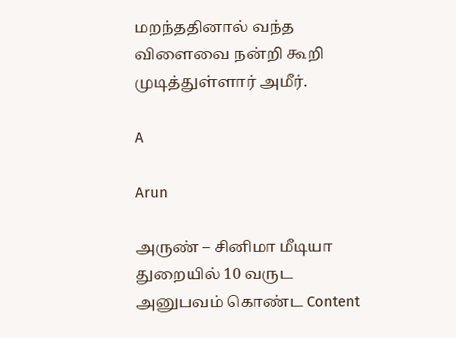மறந்ததினால் வந்த விளைவை நன்றி கூறி முடித்துள்ளார் அமீர்.

A

Arun

அருண் – சினிமா மீடியா துறையில் 10 வருட அனுபவம் கொண்ட Content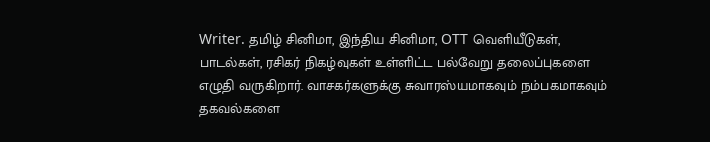Writer. தமிழ் சினிமா, இந்திய சினிமா, OTT வெளியீடுகள், பாடல்கள், ரசிகர் நிகழ்வுகள் உள்ளிட்ட பல்வேறு தலைப்புகளை எழுதி வருகிறார். வாசகர்களுக்கு சுவாரஸ்யமாகவும் நம்பகமாகவும் தகவல்களை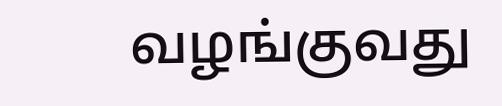வழங்குவது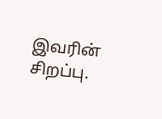இவரின் சிறப்பு.